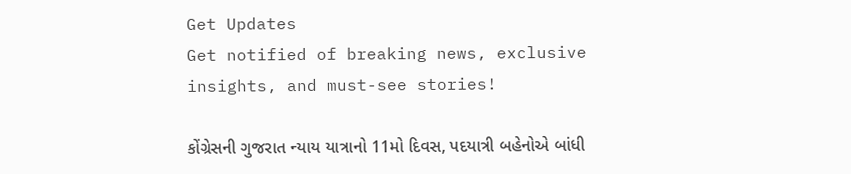Get Updates
Get notified of breaking news, exclusive insights, and must-see stories!

કોંગ્રેસની ગુજરાત ન્યાય યાત્રાનો 11મો દિવસ, પદયાત્રી બહેનોએ બાંધી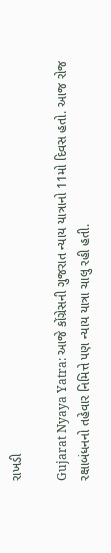રાખડી

Gujarat Nyaya Yatra: આજે કોંગ્રેસની ગુજરાત ન્યાય યાત્રાનો 11મો દિવસ હતો. આજ રોજ રક્ષાબંધનનો તહેવાર નિમિત્તે પણ ન્યાય યાત્રા ચાલુ રહી હતી.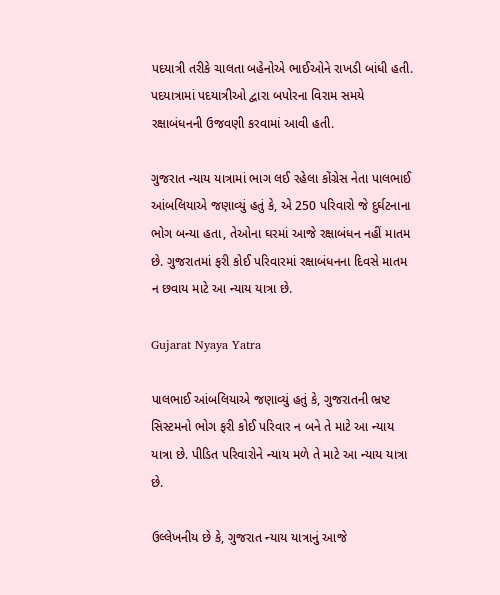પદયાત્રી તરીકે ચાલતા બહેનોએ ભાઈઓને રાખડી બાંધી હતી. પદયાત્રામાં પદયાત્રીઓ દ્વારા બપોરના વિરામ સમયે રક્ષાબંધનની ઉજવણી કરવામાં આવી હતી.

ગુજરાત ન્યાય યાત્રામાં ભાગ લઈ રહેલા કોંગ્રેસ નેતા પાલભાઈ આંબલિયાએ જણાવ્યું હતું કે, એ 250 પરિવારો જે દુર્ઘટનાના ભોગ બન્યા હતા, તેઓના ઘરમાં આજે રક્ષાબંધન નહીં માતમ છે. ગુજરાતમાં ફરી કોઈ પરિવારમાં રક્ષાબંધનના દિવસે માતમ ન છવાય માટે આ ન્યાય યાત્રા છે.

Gujarat Nyaya Yatra

પાલભાઈ આંબલિયાએ જણાવ્યું હતું કે, ગુજરાતની ભ્રષ્ટ સિસ્ટમનો ભોગ ફરી કોઈ પરિવાર ન બને તે માટે આ ન્યાય યાત્રા છે. પીડિત પરિવારોને ન્યાય મળે તે માટે આ ન્યાય યાત્રા છે.

ઉલ્લેખનીય છે કે, ગુજરાત ન્યાય યાત્રાનું આજે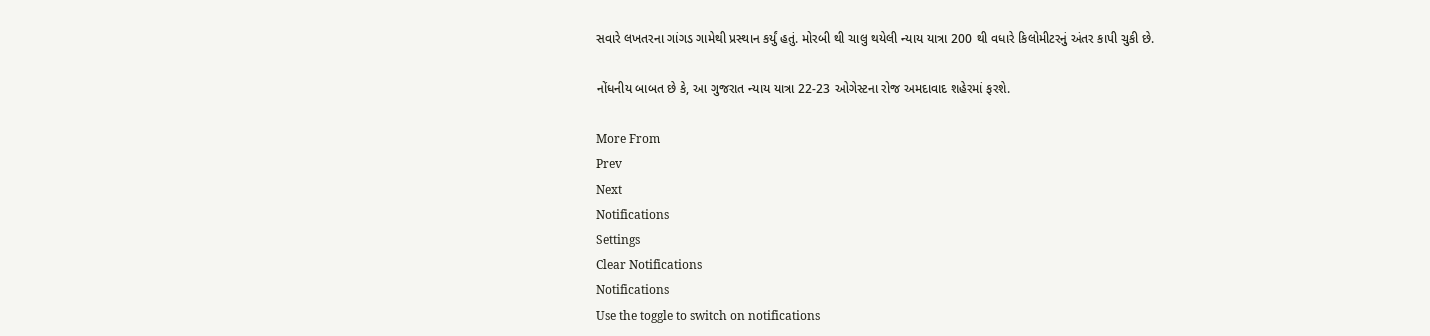સવારે લખતરના ગાંગડ ગામેથી પ્રસ્થાન કર્યું હતું. મોરબી થી ચાલુ થયેલી ન્યાય યાત્રા 200 થી વધારે કિલોમીટરનું અંતર કાપી ચુકી છે.

નોંધનીય બાબત છે કે, આ ગુજરાત ન્યાય યાત્રા 22-23 ઓગેસ્ટના રોજ અમદાવાદ શહેરમાં ફરશે.

More From
Prev
Next
Notifications
Settings
Clear Notifications
Notifications
Use the toggle to switch on notifications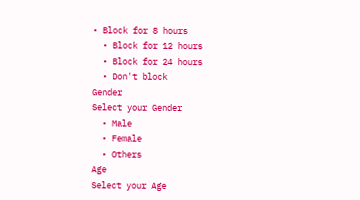• Block for 8 hours
  • Block for 12 hours
  • Block for 24 hours
  • Don't block
Gender
Select your Gender
  • Male
  • Female
  • Others
Age
Select your Age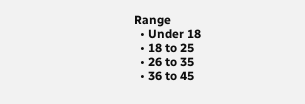Range
  • Under 18
  • 18 to 25
  • 26 to 35
  • 36 to 45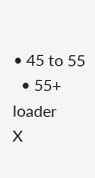• 45 to 55
  • 55+
loader
X